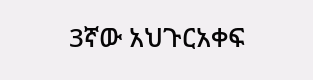3ኛው አህጉርአቀፍ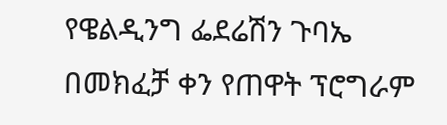የዌልዲንግ ፌደሬሽን ጉባኤ በመክፈቻ ቀን የጠዋት ፕሮግራም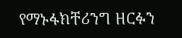የማኑፋክቸሪንግ ዘርፉን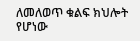ለመለወጥ ቁልፍ ክህሎት የሆነው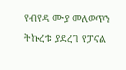የብየዳ ሙያ መለወጥን ትኩረቱ ያደረገ የፓናል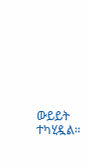ውይይት ተካሂዷል።